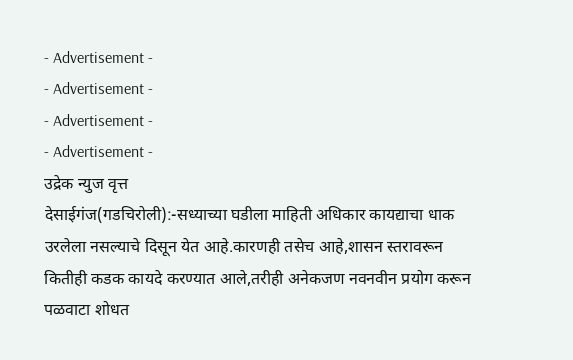- Advertisement -
- Advertisement -
- Advertisement -
- Advertisement -
उद्रेक न्युज वृत्त
देसाईगंज(गडचिरोली):-सध्याच्या घडीला माहिती अधिकार कायद्याचा धाक उरलेला नसल्याचे दिसून येत आहे.कारणही तसेच आहे,शासन स्तरावरून कितीही कडक कायदे करण्यात आले,तरीही अनेकजण नवनवीन प्रयोग करून पळवाटा शोधत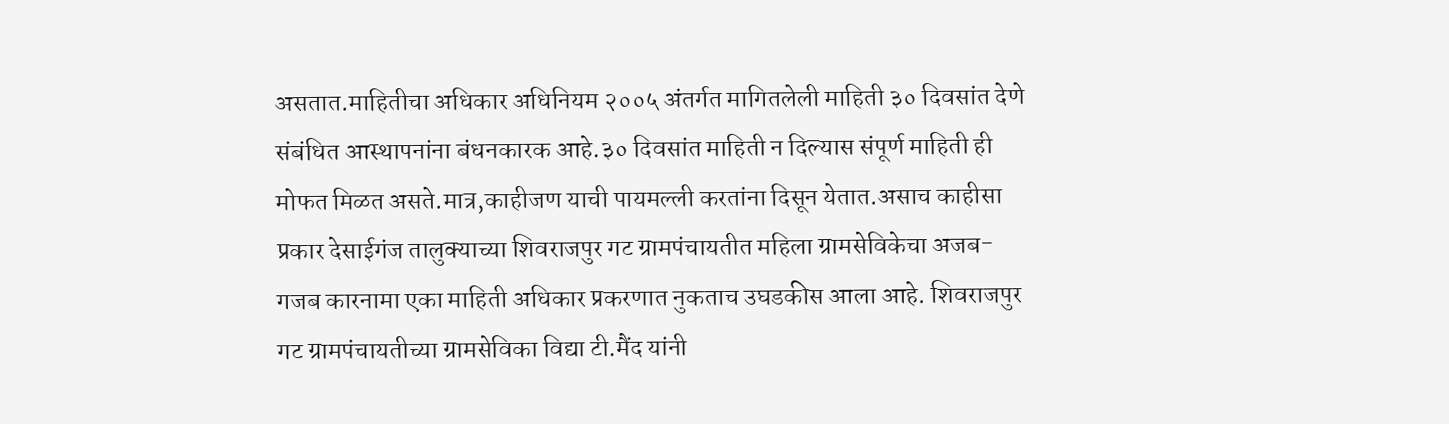असतात.माहितीचा अधिकार अधिनियम २००५ अंतर्गत मागितलेली माहिती ३० दिवसांत देणे संबंधित आस्थापनांना बंधनकारक आहे.३० दिवसांत माहिती न दिल्यास संपूर्ण माहिती ही मोफत मिळत असते.मात्र,काहीजण याची पायमल्ली करतांना दिसून येतात.असाच काहीसा प्रकार देसाईगंज तालुक्याच्या शिवराजपुर गट ग्रामपंचायतीत महिला ग्रामसेविकेचा अजब-गजब कारनामा एका माहिती अधिकार प्रकरणात नुकताच उघडकीस आला आहे. शिवराजपुर गट ग्रामपंचायतीच्या ग्रामसेविका विद्या टी.मैंद यांनी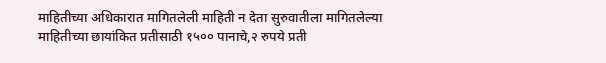माहितीच्या अधिकारात मागितलेली माहिती न देता सुरुवातीला मागितलेल्या माहितीच्या छायांकित प्रतीसाठी १५०० पानाचे,२ रुपये प्रती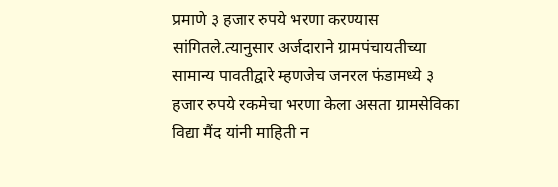प्रमाणे ३ हजार रुपये भरणा करण्यास सांगितले.त्यानुसार अर्जदाराने ग्रामपंचायतीच्या सामान्य पावतीद्वारे म्हणजेच जनरल फंडामध्ये ३ हजार रुपये रकमेचा भरणा केला असता ग्रामसेविका विद्या मैंद यांनी माहिती न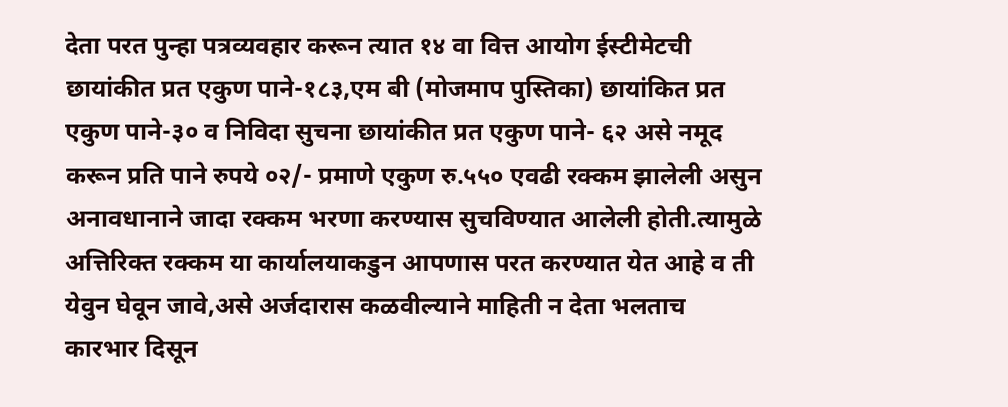देता परत पुन्हा पत्रव्यवहार करून त्यात १४ वा वित्त आयोग ईस्टीमेटची छायांकीत प्रत एकुण पाने-१८३,एम बी (मोजमाप पुस्तिका) छायांकित प्रत एकुण पाने-३० व निविदा सुचना छायांकीत प्रत एकुण पाने- ६२ असे नमूद करून प्रति पाने रुपये ०२/- प्रमाणे एकुण रु.५५० एवढी रक्कम झालेली असुन अनावधानाने जादा रक्कम भरणा करण्यास सुचविण्यात आलेली होती.त्यामुळे अत्तिरिक्त रक्कम या कार्यालयाकडुन आपणास परत करण्यात येत आहे व ती येवुन घेवून जावे,असे अर्जदारास कळवील्याने माहिती न देता भलताच कारभार दिसून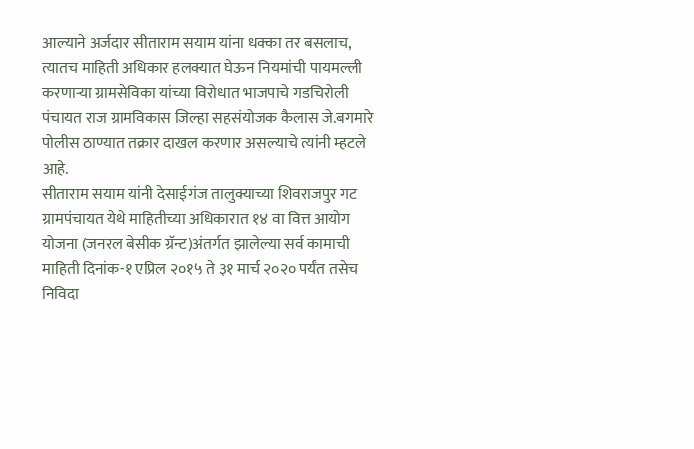आल्याने अर्जदार सीताराम सयाम यांना धक्का तर बसलाच, त्यातच माहिती अधिकार हलक्यात घेऊन नियमांची पायमल्ली करणाऱ्या ग्रामसेविका यांच्या विरोधात भाजपाचे गडचिरोली पंचायत राज ग्रामविकास जिल्हा सहसंयोजक कैलास जे.बगमारे पोलीस ठाण्यात तक्रार दाखल करणार असल्याचे त्यांनी म्हटले आहे.
सीताराम सयाम यांनी देसाईगंज तालुक्याच्या शिवराजपुर गट ग्रामपंचायत येथे माहितीच्या अधिकारात १४ वा वित्त आयोग योजना (जनरल बेसीक ग्रॅन्ट)अंतर्गत झालेल्या सर्व कामाची माहिती दिनांक-१ एप्रिल २०१५ ते ३१ मार्च २०२० पर्यंत तसेच निविदा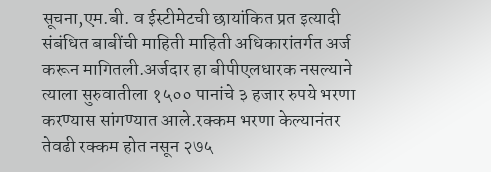सूचना,एम.बी. व ईस्टीमेटची छायांकित प्रत इत्यादी संबंधित बाबींची माहिती माहिती अधिकारांतर्गत अर्ज करून मागितली.अर्जदार हा बीपीएलधारक नसल्याने त्याला सुरुवातीला १५०० पानांचे ३ हजार रुपये भरणा करण्यास सांगण्यात आले.रक्कम भरणा केल्यानंतर तेवढी रक्कम होत नसून २७५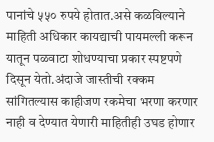पानांचे ५५० रुपये होतात.असे कळविल्याने माहिती अधिकार कायद्याची पायमल्ली करून यातून पळवाटा शोधण्याचा प्रकार स्पष्टपणे दिसून येतो.अंदाजे जास्तीची रक्कम सांगितल्यास काहीजण रकमेचा भरणा करणार नाही व देण्यात येणारी माहितीही उघड होणार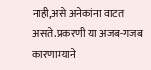नाही,असे अनेकांना वाटत असते.प्रकरणी या अजब-गजब कारणाम्याने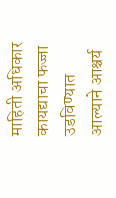माहिती अधिकार कायद्याचा फज्जा उडविण्यात आल्याने आश्चर्य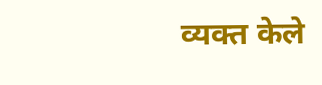व्यक्त केले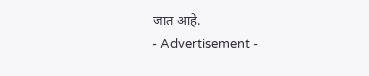जात आहे.
- Advertisement -